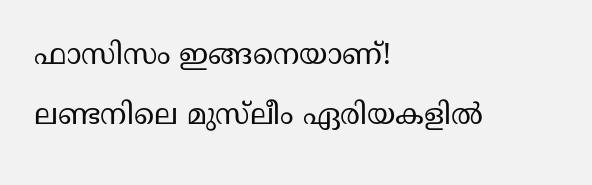ഫാസിസം ഇങ്ങനെയാണ്! ലണ്ടനിലെ മുസ്‌ലീം ഏരിയകളില്‍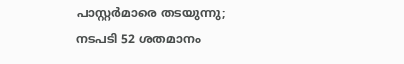പാസ്റ്റര്‍മാരെ തടയുന്നു; നടപടി 52 ശതമാനം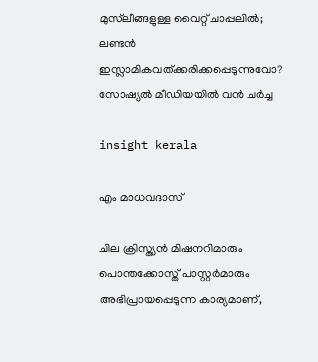മുസ്‌ലീങ്ങളുള്ള വൈറ്റ് ചാപ്പലില്‍; ലണ്ടന്‍ ഇസ്ലാമികവത്ക്കരിക്കപ്പെടുന്നുവോ? സോഷ്യല്‍ മീഡിയയില്‍ വന്‍ ചര്‍ച്ച

insight kerala

എം മാധവദാസ്

ചില ക്രിസ്ത്യന്‍ മിഷനറിമാരും പൊന്തക്കോസ്ത് പാസ്റ്റര്‍മാരും അഭിപ്രായപ്പെടുന്ന കാര്യമാണ്,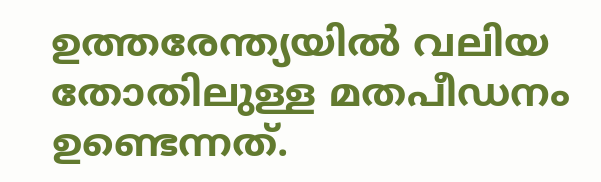ഉത്തരേന്ത്യയില്‍ വലിയ തോതിലുള്ള മതപീഡനം ഉണ്ടെന്നത്.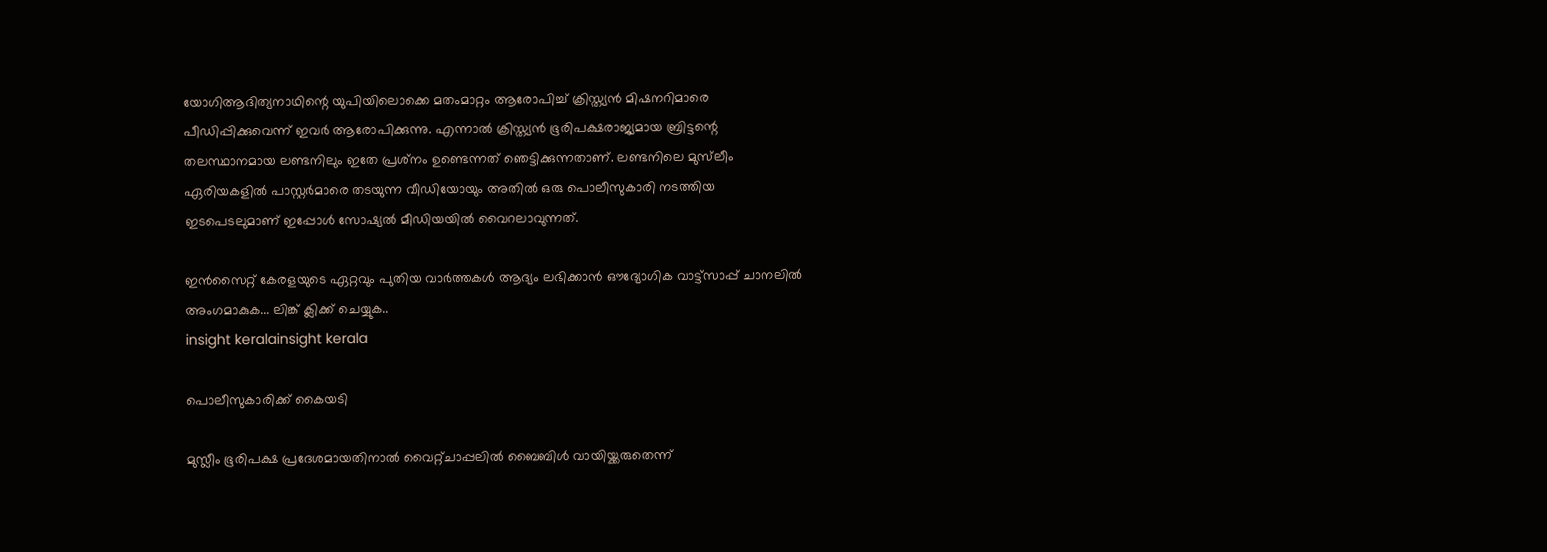യോഗിആദിത്യനാഥിന്റെ യുപിയിലൊക്കെ മതംമാറ്റം ആരോപിച്ച് ക്രിസ്ത്യന്‍ മിഷനറിമാരെ പീഡിപ്പിക്കുവെന്ന് ഇവര്‍ ആരോപിക്കുന്നു. എന്നാല്‍ ക്രിസ്ത്യന്‍ ഭൂരിപക്ഷരാജ്യമായ ബ്രിട്ടന്റെ തലസ്ഥാനമായ ലണ്ടനിലും ഇതേ പ്രശ്‌നം ഉണ്ടെന്നത് ഞെട്ടിക്കുന്നതാണ്. ലണ്ടനിലെ മുസ്‌ലീം ഏരിയകളില്‍ പാസ്റ്റര്‍മാരെ തടയുന്ന വീഡിയോയും അതില്‍ ഒരു പൊലീസുകാരി നടത്തിയ ഇടപെടലുമാണ് ഇപ്പോള്‍ സോഷ്യല്‍ മീഡിയയില്‍ വൈറലാവുന്നത്.

ഇൻസൈറ്റ് കേരളയുടെ ഏറ്റവും പുതിയ വാർത്തകൾ ആദ്യം ലഭിക്കാൻ ഔദ്യോഗിക വാട്ട്‌സാപ്പ് ചാനലിൽ അംഗമാകുക... ലിങ്ക് ക്ലിക്ക് ചെയ്യുക..
insight keralainsight kerala

പൊലീസുകാരിക്ക് കൈയടി

മുസ്ലീം ഭൂരിപക്ഷ പ്രദേശമായതിനാല്‍ വൈറ്റ്ചാപ്പലില്‍ ബൈബിള്‍ വായിയ്ക്കരുതെന്ന്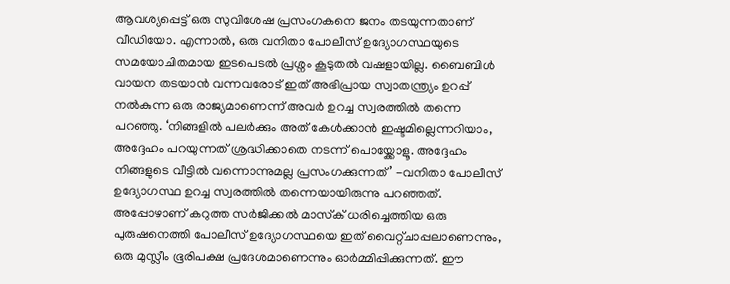ആവശ്യപ്പെട്ട് ഒരു സുവിശേഷ പ്രസംഗകനെ ജനം തടയുന്നതാണ് വീഡിയോ. എന്നാല്‍, ഒരു വനിതാ പോലീസ് ഉദ്യോഗസ്ഥയുടെ സമയോചിതമായ ഇടപെടല്‍ പ്രശ്നം കൂടുതല്‍ വഷളായില്ല. ബൈബിള്‍ വായന തടയാന്‍ വന്നവരോട് ഇത് അഭിപ്രായ സ്വാതന്ത്ര്യം ഉറപ്പ് നല്‍കുന്ന ഒരു രാജ്യമാണെന്ന് അവര്‍ ഉറച്ച സ്വരത്തില്‍ തന്നെ പറഞ്ഞു. ‘നിങ്ങളില്‍ പലര്‍ക്കും അത് കേള്‍ക്കാന്‍ ഇഷ്ടമില്ലെന്നറിയാം, അദ്ദേഹം പറയുന്നത് ശ്രദ്ധിക്കാതെ നടന്ന് പൊയ്ക്കോളൂ. അദ്ദേഹം നിങ്ങളുടെ വീട്ടില്‍ വന്നൊന്നുമല്ല പ്രസംഗക്കുന്നത്’ -വനിതാ പോലീസ് ഉദ്യോഗസ്ഥ ഉറച്ച സ്വരത്തില്‍ തന്നെയായിരുന്നു പറഞ്ഞത്. അപ്പോഴാണ് കറുത്ത സര്‍ജിക്കല്‍ മാസ്‌ക് ധരിച്ചെത്തിയ ഒരു പുരുഷനെത്തി പോലീസ് ഉദ്യോഗസ്ഥയെ ഇത് വൈറ്റ്ചാപ്പലാണെന്നും, ഒരു മുസ്ലീം ഭൂരിപക്ഷ പ്രദേശമാണെന്നും ഓര്‍മ്മിപ്പിക്കുന്നത്. ഈ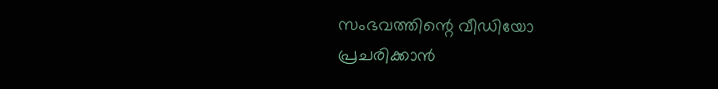സംഭവത്തിന്റെ വീഡിയോ പ്രചരിക്കാന്‍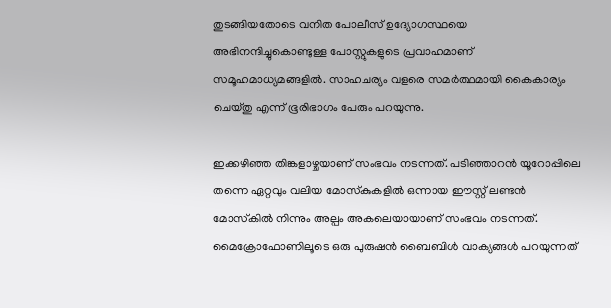തുടങ്ങിയതോടെ വനിത പോലീസ് ഉദ്യോഗസ്ഥയെ അഭിനന്ദിച്ചുകൊണ്ടുള്ള പോസ്റ്റുകളുടെ പ്രവാഹമാണ് സമൂഹമാധ്യമങ്ങളില്‍. സാഹചര്യം വളരെ സമര്‍ത്ഥമായി കൈകാര്യം ചെയ്തു എന്ന് ഭൂരിഭാഗം പേരും പറയുന്നു.

ഇക്കഴിഞ്ഞ തിങ്കളാഴ്ചയാണ് സംഭവം നടന്നത്. പടിഞ്ഞാറന്‍ യൂറോപ്പിലെ തന്നെ ഏറ്റവും വലിയ മോസ്‌കുകളില്‍ ഒന്നായ ഈസ്റ്റ് ലണ്ടന്‍ മോസ്‌കില്‍ നിന്നും അല്പം അകലെയായാണ് സംഭവം നടന്നത്. മൈക്രോഫോണിലൂടെ ഒരു പുരുഷന്‍ ബൈബിള്‍ വാക്യങ്ങള്‍ പറയുന്നത്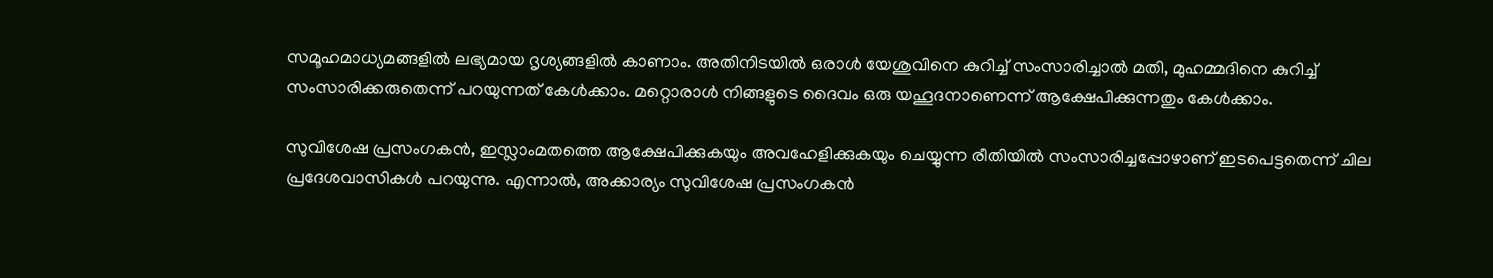സമൂഹമാധ്യമങ്ങളില്‍ ലഭ്യമായ ദൃശ്യങ്ങളില്‍ കാണാം. അതിനിടയില്‍ ഒരാള്‍ യേശുവിനെ കുറിച്ച് സംസാരിച്ചാല്‍ മതി, മുഹമ്മദിനെ കുറിച്ച് സംസാരിക്കരുതെന്ന് പറയുന്നത് കേള്‍ക്കാം. മറ്റൊരാള്‍ നിങ്ങളുടെ ദൈവം ഒരു യഹൂദനാണെന്ന് ആക്ഷേപിക്കുന്നതും കേള്‍ക്കാം.

സുവിശേഷ പ്രസംഗകന്‍, ഇസ്ലാംമതത്തെ ആക്ഷേപിക്കുകയും അവഹേളിക്കുകയും ചെയ്യുന്ന രീതിയില്‍ സംസാരിച്ചപ്പോഴാണ് ഇടപെട്ടതെന്ന് ചില പ്രദേശവാസികള്‍ പറയുന്നു. എന്നാല്‍, അക്കാര്യം സുവിശേഷ പ്രസംഗകന്‍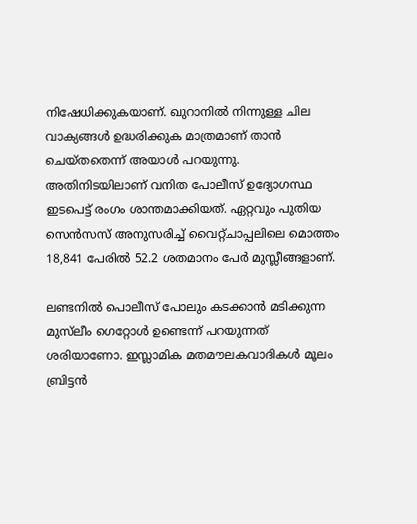നിഷേധിക്കുകയാണ്. ഖുറാനില്‍ നിന്നുള്ള ചില വാക്യങ്ങള്‍ ഉദ്ധരിക്കുക മാത്രമാണ് താന്‍ ചെയ്തതെന്ന് അയാള്‍ പറയുന്നു. അതിനിടയിലാണ് വനിത പോലീസ് ഉദ്യോഗസ്ഥ ഇടപെട്ട് രംഗം ശാന്തമാക്കിയത്. ഏറ്റവും പുതിയ സെന്‍സസ് അനുസരിച്ച് വൈറ്റ്ചാപ്പലിലെ മൊത്തം 18,841 പേരില്‍ 52.2 ശതമാനം പേര്‍ മുസ്ലീങ്ങളാണ്.

ലണ്ടനില്‍ പൊലീസ് പോലും കടക്കാന്‍ മടിക്കുന്ന മുസ്‌ലീം ഗെറ്റോള്‍ ഉണ്ടെന്ന് പറയുന്നത് ശരിയാണോ. ഇസ്ലാമിക മതമൗലകവാദികള്‍ മൂലം ബ്രിട്ടന്‍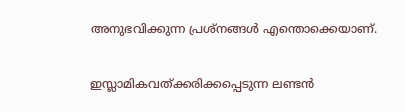അനുഭവിക്കുന്ന പ്രശ്‌നങ്ങള്‍ എന്തൊക്കെയാണ്.

ഇസ്ലാമികവത്ക്കരിക്കപ്പെടുന്ന ലണ്ടന്‍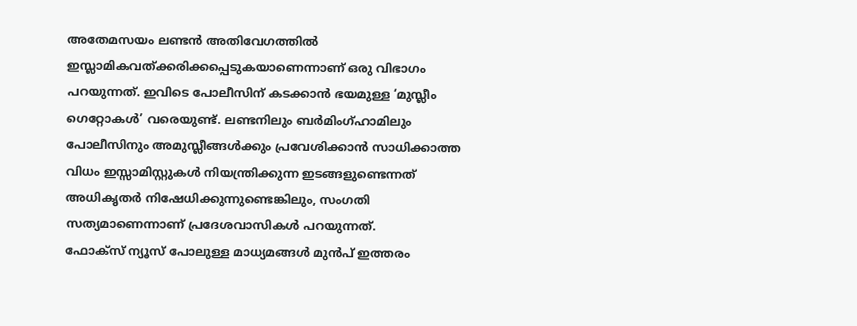അതേമസയം ലണ്ടന്‍ അതിവേഗത്തില്‍ ഇസ്ലാമികവത്ക്കരിക്കപ്പെടുകയാണെന്നാണ് ഒരു വിഭാഗം പറയുന്നത്. ഇവിടെ പോലീസിന് കടക്കാന്‍ ഭയമുള്ള ‘മുസ്ലീം ഗെറ്റോകള്‍’ വരെയുണ്ട്. ലണ്ടനിലും ബര്‍മിംഗ്ഹാമിലും പോലീസിനും അമുസ്ലീങ്ങള്‍ക്കും പ്രവേശിക്കാന്‍ സാധിക്കാത്ത വിധം ഇസ്സാമിസ്റ്റുകള്‍ നിയന്ത്രിക്കുന്ന ഇടങ്ങളുണ്ടെന്നത് അധികൃതര്‍ നിഷേധിക്കുന്നുണ്ടെങ്കിലും, സംഗതി സത്യമാണെന്നാണ് പ്രദേശവാസികള്‍ പറയുന്നത്.
ഫോക്‌സ് ന്യൂസ് പോലുള്ള മാധ്യമങ്ങള്‍ മുന്‍പ് ഇത്തരം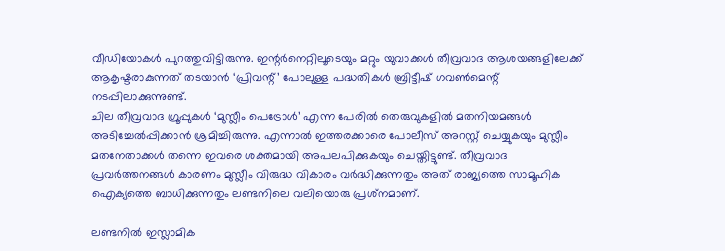വീഡിയോകള്‍ പുറത്തുവിട്ടിരുന്നു. ഇന്റര്‍നെറ്റിലൂടെയും മറ്റും യുവാക്കള്‍ തീവ്രവാദ ആശയങ്ങളിലേക്ക് ആകൃഷ്ടരാകുന്നത് തടയാന്‍ ‘പ്രിവന്റ്’ പോലുള്ള പദ്ധതികള്‍ ബ്രിട്ടീഷ് ഗവണ്‍മെന്റ് നടപ്പിലാക്കുന്നുണ്ട്.
ചില തീവ്രവാദ ഗ്രൂപ്പുകള്‍ ‘മുസ്ലീം പെട്രോള്‍’ എന്ന പേരില്‍ തെരുവുകളില്‍ മതനിയമങ്ങള്‍ അടിച്ചേല്‍പ്പിക്കാന്‍ ശ്രമിച്ചിരുന്നു. എന്നാല്‍ ഇത്തരക്കാരെ പോലീസ് അറസ്റ്റ് ചെയ്യുകയും മുസ്ലീം മതനേതാക്കള്‍ തന്നെ ഇവരെ ശക്തമായി അപലപിക്കുകയും ചെയ്തിട്ടുണ്ട്. തീവ്രവാദ പ്രവര്‍ത്തനങ്ങള്‍ കാരണം മുസ്ലീം വിരുദ്ധ വികാരം വര്‍ദ്ധിക്കുന്നതും അത് രാജ്യത്തെ സാമൂഹിക ഐക്യത്തെ ബാധിക്കുന്നതും ലണ്ടനിലെ വലിയൊരു പ്രശ്‌നമാണ്.

ലണ്ടനില്‍ ഇസ്ലാമിക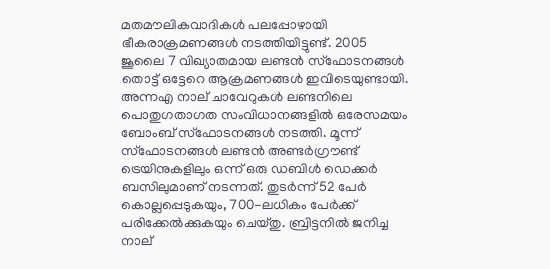മതമൗലികവാദികള്‍ പലപ്പോഴായി ഭീകരാക്രമണങ്ങള്‍ നടത്തിയിട്ടുണ്ട്. 2005 ജൂലൈ 7 വിഖ്യാതമായ ലണ്ടന്‍ സ്‌ഫോടനങ്ങള്‍ തൊട്ട് ഒട്ടേറെ ആക്രമണങ്ങള്‍ ഇവിടെയുണ്ടായി.
അന്നഎ നാല് ചാവേറുകള്‍ ലണ്ടനിലെ പൊതുഗതാഗത സംവിധാനങ്ങളില്‍ ഒരേസമയം ബോംബ് സ്‌ഫോടനങ്ങള്‍ നടത്തി. മൂന്ന് സ്‌ഫോടനങ്ങള്‍ ലണ്ടന്‍ അണ്ടര്‍ഗ്രൗണ്ട് ട്രെയിനുകളിലും ഒന്ന് ഒരു ഡബിള്‍ ഡെക്കര്‍ ബസിലുമാണ് നടന്നത്. തുടര്‍ന്ന് 52 പേര്‍ കൊല്ലപ്പെടുകയും, 700-ലധികം പേര്‍ക്ക് പരിക്കേല്‍ക്കുകയും ചെയ്തു. ബ്രിട്ടനില്‍ ജനിച്ച നാല്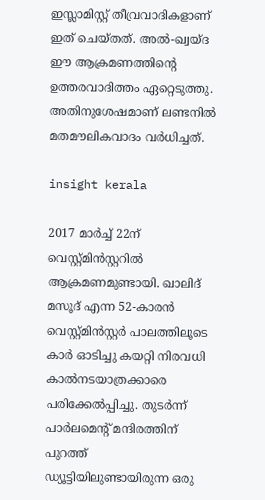ഇസ്ലാമിസ്റ്റ് തീവ്രവാദികളാണ് ഇത് ചെയ്തത്. അല്‍-ഖ്വയ്ദ ഈ ആക്രമണത്തിന്റെ ഉത്തരവാദിത്തം ഏറ്റെടുത്തു. അതിനുശേഷമാണ് ലണ്ടനില്‍ മതമൗലികവാദം വര്‍ധിച്ചത്.

insight kerala

2017 മാര്‍ച്ച് 22ന് വെസ്റ്റ്മിന്‍സ്റ്ററില്‍ ആക്രമണമുണ്ടായി. ഖാലിദ് മസൂദ് എന്ന 52-കാരന്‍ വെസ്റ്റ്മിന്‍സ്റ്റര്‍ പാലത്തിലൂടെ കാര്‍ ഓടിച്ചു കയറ്റി നിരവധി കാല്‍നടയാത്രക്കാരെ പരിക്കേല്‍പ്പിച്ചു. തുടര്‍ന്ന് പാര്‍ലമെന്റ് മന്ദിരത്തിന് പുറത്ത് ഡ്യൂട്ടിയിലുണ്ടായിരുന്ന ഒരു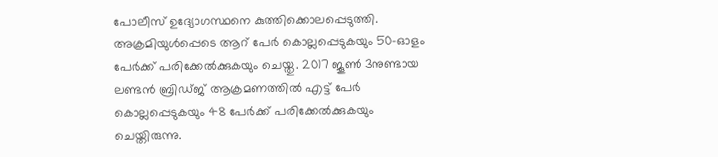പോലീസ് ഉദ്യോഗസ്ഥനെ കുത്തിക്കൊലപ്പെടുത്തി. അക്രമിയുള്‍പ്പെടെ ആറ് പേര്‍ കൊല്ലപ്പെടുകയും 50-ഓളം പേര്‍ക്ക് പരിക്കേല്‍ക്കുകയും ചെയ്തു. 2017 ജൂണ്‍ 3നുണ്ടായ
ലണ്ടന്‍ ബ്രിഡ്ജ് ആക്രമണത്തില്‍ എട്ട് പേര്‍ കൊല്ലപ്പെടുകയും 48 പേര്‍ക്ക് പരിക്കേല്‍ക്കുകയും ചെയ്തിരുന്നു.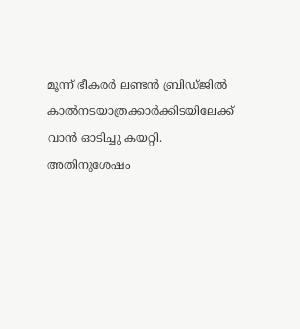മൂന്ന് ഭീകരര്‍ ലണ്ടന്‍ ബ്രിഡ്ജില്‍ കാല്‍നടയാത്രക്കാര്‍ക്കിടയിലേക്ക് വാന്‍ ഓടിച്ചു കയറ്റി. അതിനുശേഷം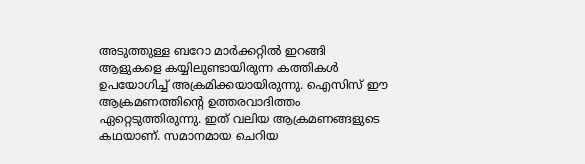അടുത്തുള്ള ബറോ മാര്‍ക്കറ്റില്‍ ഇറങ്ങി ആളുകളെ കയ്യിലുണ്ടായിരുന്ന കത്തികള്‍ ഉപയോഗിച്ച് അക്രമിക്കയായിരുന്നു. ഐസിസ് ഈ ആക്രമണത്തിന്റെ ഉത്തരവാദിത്തം ഏറ്റെടുത്തിരുന്നു. ഇത് വലിയ ആക്രമണങ്ങളുടെ കഥയാണ്. സമാനമായ ചെറിയ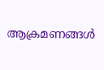ആക്രമണങ്ങള്‍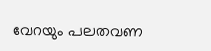വേറയും പലതവണ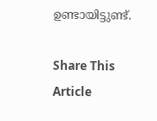ഉണ്ടായിട്ടുണ്ട്.

Share This Article